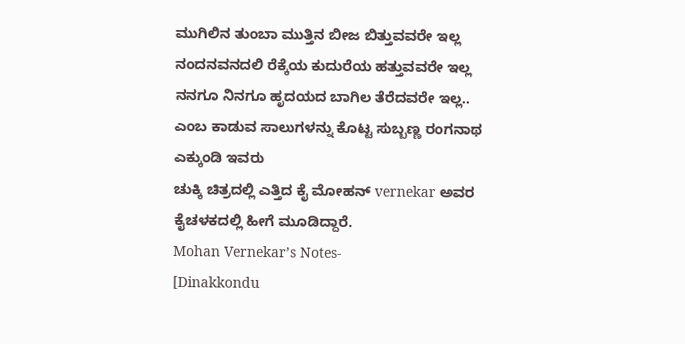ಮುಗಿಲಿನ ತುಂಬಾ ಮುತ್ತಿನ ಬೀಜ ಬಿತ್ತುವವರೇ ಇಲ್ಲ
ನಂದನವನದಲಿ ರೆಕ್ಕೆಯ ಕುದುರೆಯ ಹತ್ತುವವರೇ ಇಲ್ಲ
ನನಗೂ ನಿನಗೂ ಹೃದಯದ ಬಾಗಿಲ ತೆರೆದವರೇ ಇಲ್ಲ..
ಎಂಬ ಕಾಡುವ ಸಾಲುಗಳನ್ನು ಕೊಟ್ಟ ಸುಬ್ಬಣ್ಣ ರಂಗನಾಥ ಎಕ್ಕುಂಡಿ ಇವರು
ಚುಕ್ಕಿ ಚಿತ್ರದಲ್ಲಿ ಎತ್ತಿದ ಕೈ ಮೋಹನ್ vernekar ಅವರ ಕೈಚಳಕದಲ್ಲಿ ಹೀಗೆ ಮೂಡಿದ್ದಾರೆ.
Mohan Vernekar’s Notes-
[Dinakkondu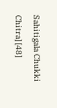Sahitigala Chukki Chitra] [48]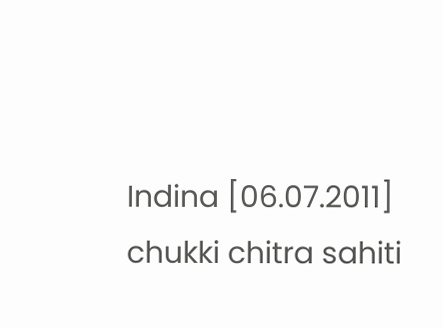Indina [06.07.2011] chukki chitra sahiti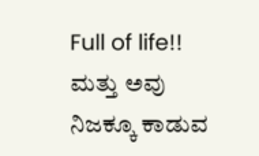Full of life!!
ಮತ್ತು ಅವು ನಿಜಕ್ಕೂ ಕಾಡುವ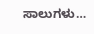ಸಾಲುಗಳು…